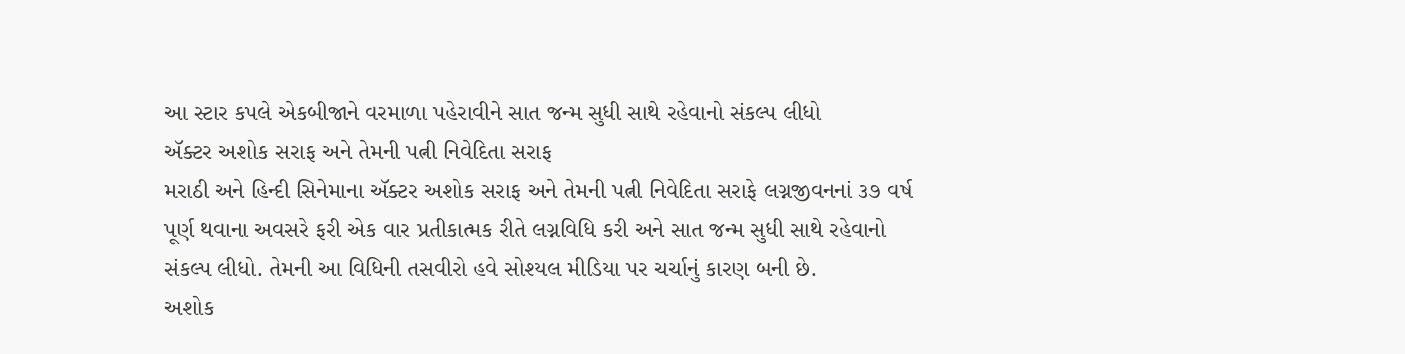આ સ્ટાર કપલે એકબીજાને વરમાળા પહેરાવીને સાત જન્મ સુધી સાથે રહેવાનો સંકલ્પ લીધો
ઍક્ટર અશોક સરાફ અને તેમની પત્ની નિવેદિતા સરાફ
મરાઠી અને હિન્દી સિનેમાના ઍક્ટર અશોક સરાફ અને તેમની પત્ની નિવેદિતા સરાફે લગ્નજીવનનાં ૩૭ વર્ષ પૂર્ણ થવાના અવસરે ફરી એક વાર પ્રતીકાત્મક રીતે લગ્નવિધિ કરી અને સાત જન્મ સુધી સાથે રહેવાનો સંકલ્પ લીધો. તેમની આ વિધિની તસવીરો હવે સોશ્યલ મીડિયા પર ચર્ચાનું કારણ બની છે.
અશોક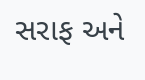સરાફ અને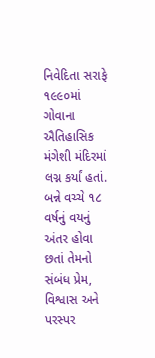નિવેદિતા સરાફે ૧૯૯૦માં ગોવાના ઐતિહાસિક મંગેશી મંદિરમાં લગ્ન કર્યાં હતાં. બન્ને વચ્ચે ૧૮ વર્ષનું વયનું અંતર હોવા છતાં તેમનો સંબંધ પ્રેમ, વિશ્વાસ અને પરસ્પર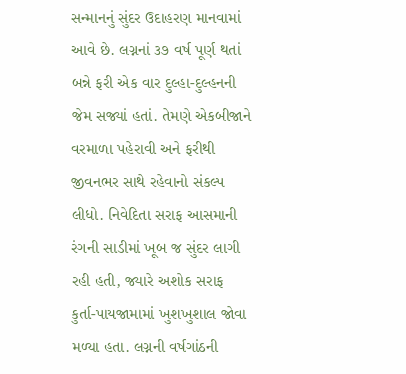સન્માનનું સુંદર ઉદાહરણ માનવામાં આવે છે. લગ્નનાં ૩૭ વર્ષ પૂર્ણ થતાં બન્ને ફરી એક વાર દુલ્હા-દુલ્હનની જેમ સજ્યાં હતાં. તેમણે એકબીજાને વરમાળા પહેરાવી અને ફરીથી જીવનભર સાથે રહેવાનો સંકલ્પ લીધો. નિવેદિતા સરાફ આસમાની રંગની સાડીમાં ખૂબ જ સુંદર લાગી રહી હતી, જ્યારે અશોક સરાફ કુર્તા-પાયજામામાં ખુશખુશાલ જોવા મળ્યા હતા. લગ્નની વર્ષગાંઠની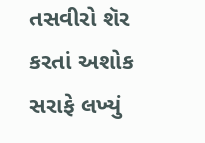તસવીરો શૅર કરતાં અશોક સરાફે લખ્યું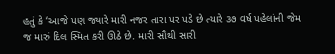હતું કે ‘આજે પણ જ્યારે મારી નજર તારા પર પડે છે ત્યારે ૩૭ વર્ષ પહેલાંની જેમ જ મારું દિલ સ્મિત કરી ઊઠે છે. મારી સૌથી સારી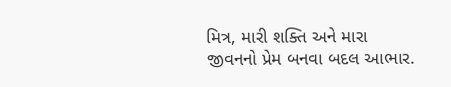મિત્ર, મારી શક્તિ અને મારા જીવનનો પ્રેમ બનવા બદલ આભાર.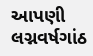આપણી લગ્નવર્ષગાંઠ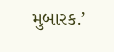મુબારક.’